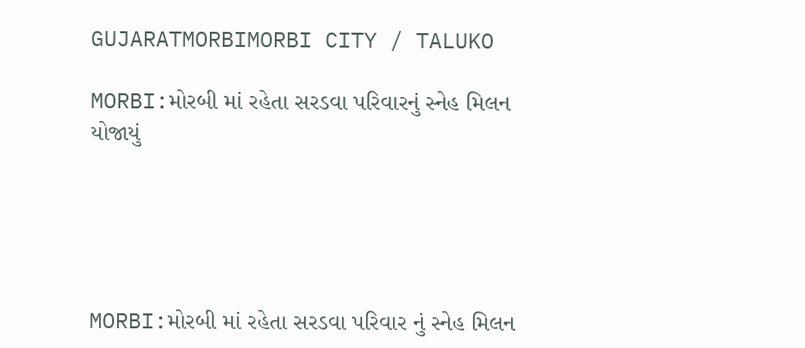GUJARATMORBIMORBI CITY / TALUKO

MORBI:મોરબી માં રહેતા સરડવા પરિવારનું સ્નેહ મિલન યોજાયું





MORBI:મોરબી માં રહેતા સરડવા પરિવાર નું સ્નેહ મિલન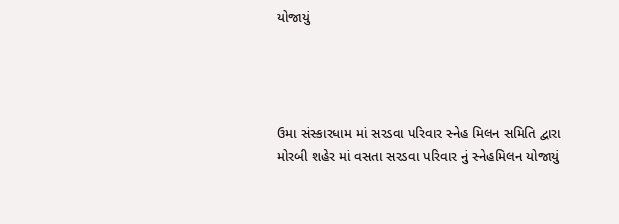યોજાયું




ઉમા સંસ્કારધામ માં સરડવા પરિવાર સ્નેહ મિલન સમિતિ દ્વારા મોરબી શહેર માં વસતા સરડવા પરિવાર નું સ્નેહમિલન યોજાયું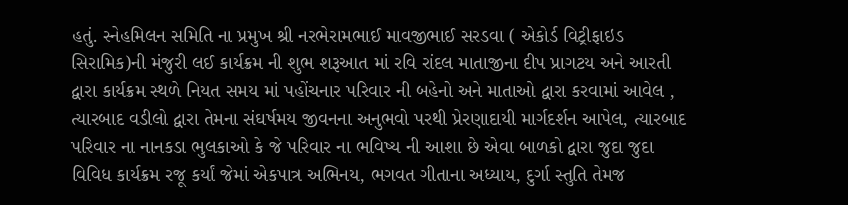હતું. સ્નેહમિલન સમિતિ ના પ્રમુખ શ્રી નરભેરામભાઈ માવજીભાઈ સરડવા ( એકોર્ડ વિટ્રીફાઇડ સિરામિક)ની મંજુરી લઈ કાર્યક્રમ ની શુભ શરૂઆત માં રવિ રાંદલ માતાજીના દીપ પ્રાગટય અને આરતી દ્વારા કાર્યક્રમ સ્થળે નિયત સમય માં પહોંચનાર પરિવાર ની બહેનો અને માતાઓ દ્વારા કરવામાં આવેલ , ત્યારબાદ વડીલો દ્વારા તેમના સંઘર્ષમય જીવનના અનુભવો પરથી પ્રેરણાદાયી માર્ગદર્શન આપેલ, ત્યારબાદ પરિવાર ના નાનકડા ભુલકાઓ કે જે પરિવાર ના ભવિષ્ય ની આશા છે એવા બાળકો દ્વારા જુદા જુદા વિવિધ કાર્યક્રમ રજૂ કર્યાં જેમાં એકપાત્ર અભિનય, ભગવત ગીતાના અધ્યાય, દુર્ગા સ્તુતિ તેમજ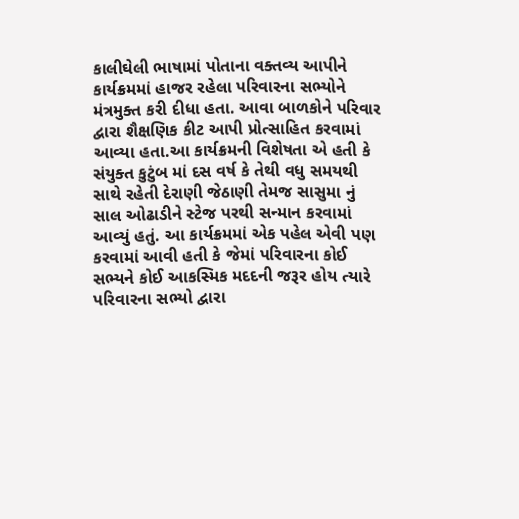કાલીઘેલી ભાષામાં પોતાના વક્તવ્ય આપીને કાર્યક્રમમાં હાજર રહેલા પરિવારના સભ્યોને મંત્રમુક્ત કરી દીધા હતા. આવા બાળકોને પરિવાર દ્વારા શૈક્ષણિક કીટ આપી પ્રોત્સાહિત કરવામાં આવ્યા હતા.આ કાર્યક્રમની વિશેષતા એ હતી કે સંયુક્ત કુટુંબ માં દસ વર્ષ કે તેથી વધુ સમયથી સાથે રહેતી દેરાણી જેઠાણી તેમજ સાસુમા નું સાલ ઓઢાડીને સ્ટેજ પરથી સન્માન કરવામાં આવ્યું હતું. આ કાર્યક્રમમાં એક પહેલ એવી પણ કરવામાં આવી હતી કે જેમાં પરિવારના કોઈ સભ્યને કોઈ આકસ્મિક મદદની જરૂર હોય ત્યારે પરિવારના સભ્યો દ્વારા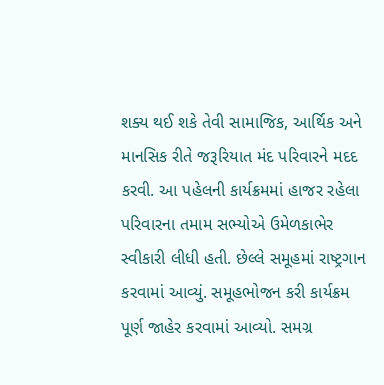શક્ય થઈ શકે તેવી સામાજિક, આર્થિક અને માનસિક રીતે જરૂરિયાત મંદ પરિવારને મદદ કરવી. આ પહેલની કાર્યક્રમમાં હાજર રહેલા પરિવારના તમામ સભ્યોએ ઉમેળકાભેર સ્વીકારી લીધી હતી. છેલ્લે સમૂહમાં રાષ્ટ્રગાન કરવામાં આવ્યું. સમૂહભોજન કરી કાર્યક્રમ પૂર્ણ જાહેર કરવામાં આવ્યો. સમગ્ર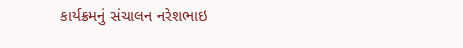કાર્યક્રમનું સંચાલન નરેશભાઇ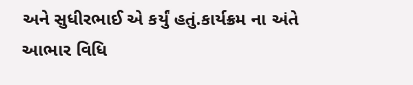અને સુધીરભાઈ એ કર્યું હતું.કાર્યક્રમ ના અંતે આભાર વિધિ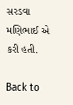સરડવા મણિભાઈ એ કરી હતી.

Back to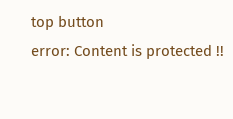top button
error: Content is protected !!